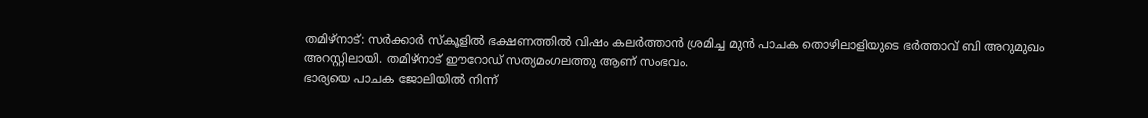തമിഴ്നാട്: സർക്കാർ സ്കൂളിൽ ഭക്ഷണത്തിൽ വിഷം കലർത്താൻ ശ്രമിച്ച മുൻ പാചക തൊഴിലാളിയുടെ ഭർത്താവ് ബി അറുമുഖം അറസ്റ്റിലായി. തമിഴ്നാട് ഈറോഡ് സത്യമംഗലത്തു ആണ് സംഭവം.
ഭാര്യയെ പാചക ജോലിയിൽ നിന്ന്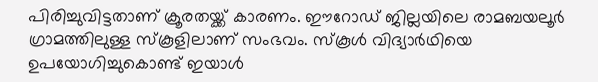പിരിച്ചുവിട്ടതാണ് ക്രൂരതയ്ക്ക് കാരണം. ഈറോഡ് ജില്ലയിലെ രാമബയലൂർ ഗ്രാമത്തിലുള്ള സ്കൂളിലാണ് സംഭവം. സ്കൂൾ വിദ്യാർഥിയെ ഉപയോഗിച്ചുകൊണ്ട് ഇയാൾ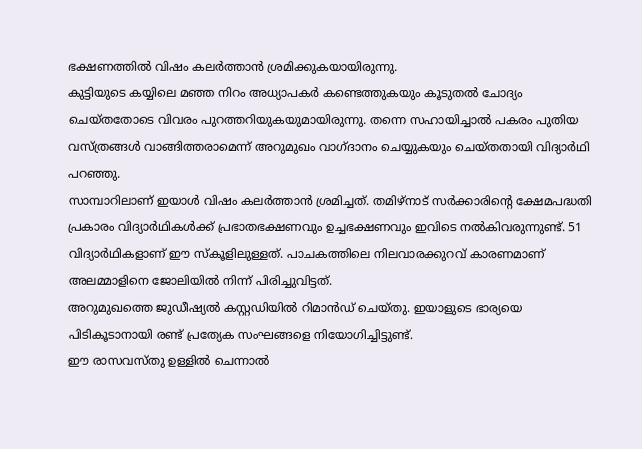ഭക്ഷണത്തിൽ വിഷം കലർത്താൻ ശ്രമിക്കുകയായിരുന്നു.
കുട്ടിയുടെ കയ്യിലെ മഞ്ഞ നിറം അധ്യാപകർ കണ്ടെത്തുകയും കൂടുതൽ ചോദ്യം ചെയ്തതോടെ വിവരം പുറത്തറിയുകയുമായിരുന്നു. തന്നെ സഹായിച്ചാൽ പകരം പുതിയ വസ്ത്രങ്ങൾ വാങ്ങിത്തരാമെന്ന് അറുമുഖം വാഗ്ദാനം ചെയ്യുകയും ചെയ്തതായി വിദ്യാർഥി പറഞ്ഞു.
സാമ്പാറിലാണ് ഇയാൾ വിഷം കലർത്താൻ ശ്രമിച്ചത്. തമിഴ്നാട് സർക്കാരിന്റെ ക്ഷേമപദ്ധതി പ്രകാരം വിദ്യാർഥികൾക്ക് പ്രഭാതഭക്ഷണവും ഉച്ചഭക്ഷണവും ഇവിടെ നൽകിവരുന്നുണ്ട്. 51 വിദ്യാർഥികളാണ് ഈ സ്കൂളിലുള്ളത്. പാചകത്തിലെ നിലവാരക്കുറവ് കാരണമാണ് അലമ്മാളിനെ ജോലിയിൽ നിന്ന് പിരിച്ചുവിട്ടത്.
അറുമുഖത്തെ ജുഡീഷ്യൽ കസ്റ്റഡിയിൽ റിമാൻഡ് ചെയ്തു. ഇയാളുടെ ഭാര്യയെ പിടികൂടാനായി രണ്ട് പ്രത്യേക സംഘങ്ങളെ നിയോഗിച്ചിട്ടുണ്ട്.
ഈ രാസവസ്തു ഉള്ളിൽ ചെന്നാൽ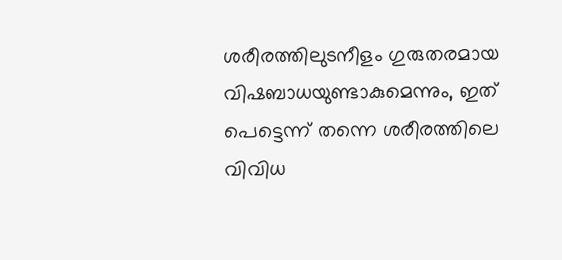ശരീരത്തിലുടനീളം ഗുരുതരമായ വിഷബാധയുണ്ടാകുമെന്നും, ഇത് പെട്ടെന്ന് തന്നെ ശരീരത്തിലെ വിവിധ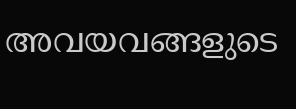അവയവങ്ങളുടെ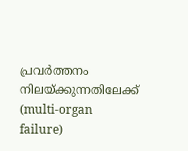പ്രവർത്തനം നിലയ്ക്കുന്നതിലേക്ക് (multi-organ failure)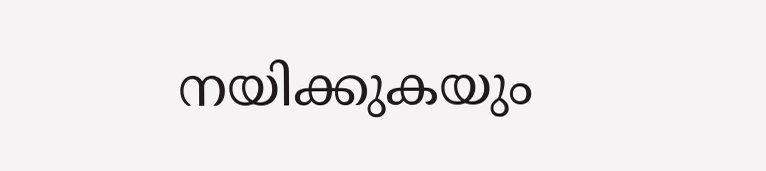നയിക്കുകയും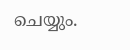ചെയ്യും.